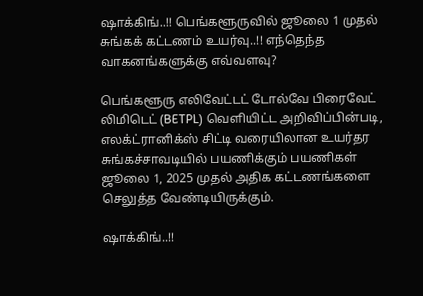ஷாக்கிங்..!! பெங்களூருவில் ஜூலை 1 முதல் சுங்கக் கட்டணம் உயர்வு..!! எந்தெந்த வாகனங்களுக்கு எவ்வளவு?

பெங்களூரு எலிவேட்டட் டோல்வே பிரைவேட் லிமிடெட் (BETPL) வெளியிட்ட அறிவிப்பின்படி, எலக்ட்ரானிக்ஸ் சிட்டி வரையிலான உயர்தர சுங்கச்சாவடியில் பயணிக்கும் பயணிகள் ஜூலை 1, 2025 முதல் அதிக கட்டணங்களை செலுத்த வேண்டியிருக்கும்.

ஷாக்கிங்..!!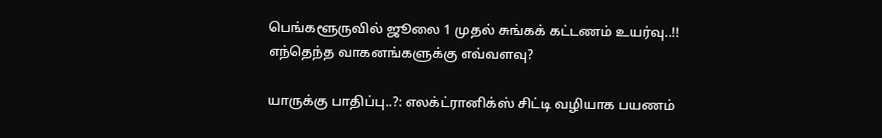பெங்களூருவில் ஜூலை 1 முதல் சுங்கக் கட்டணம் உயர்வு..!! எந்தெந்த வாகனங்களுக்கு எவ்வளவு?

யாருக்கு பாதிப்பு..?: எலக்ட்ரானிக்ஸ் சிட்டி வழியாக பயணம்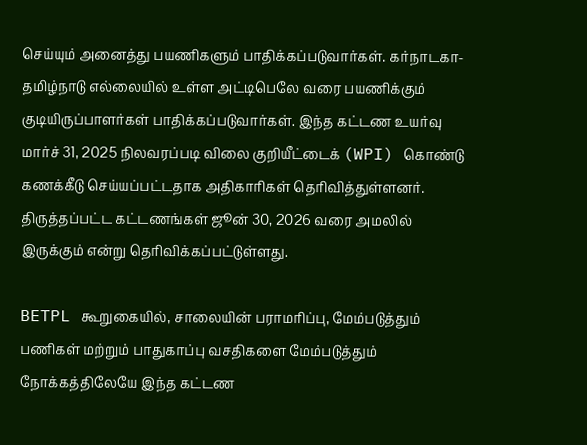செய்யும் அனைத்து பயணிகளும் பாதிக்கப்படுவார்கள். கர்நாடகா-தமிழ்நாடு எல்லையில் உள்ள அட்டிபெலே வரை பயணிக்கும் குடியிருப்பாளர்கள் பாதிக்கப்படுவார்கள். இந்த கட்டண உயர்வு மார்ச் 31, 2025 நிலவரப்படி விலை குறியீட்டைக் (WPI) கொண்டு கணக்கீடு செய்யப்பட்டதாக அதிகாரிகள் தெரிவித்துள்ளனர். திருத்தப்பட்ட கட்டணங்கள் ஜூன் 30, 2026 வரை அமலில் இருக்கும் என்று தெரிவிக்கப்பட்டுள்ளது.

BETPL கூறுகையில், சாலையின் பராமரிப்பு, மேம்படுத்தும் பணிகள் மற்றும் பாதுகாப்பு வசதிகளை மேம்படுத்தும் நோக்கத்திலேயே இந்த கட்டண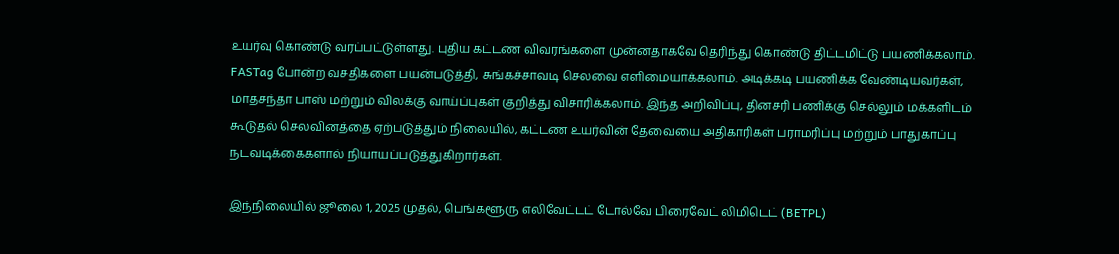உயர்வு கொண்டு வரப்பட்டுள்ளது. புதிய கட்டண விவரங்களை முன்னதாகவே தெரிந்து கொண்டு திட்டமிட்டு பயணிக்கலாம். FASTag போன்ற வசதிகளை பயன்படுத்தி, சுங்கச்சாவடி செலவை எளிமையாக்கலாம். அடிக்கடி பயணிக்க வேண்டியவர்கள், மாதசந்தா பாஸ் மற்றும் விலக்கு வாய்ப்புகள் குறித்து விசாரிக்கலாம். இந்த அறிவிப்பு, தினசரி பணிக்கு செல்லும் மக்களிடம் கூடுதல் செலவினத்தை ஏற்படுத்தும் நிலையில், கட்டண உயர்வின் தேவையை அதிகாரிகள் பராமரிப்பு மற்றும் பாதுகாப்பு நடவடிக்கைகளால் நியாயப்படுத்துகிறார்கள்.

இந்நிலையில் ஜூலை 1, 2025 முதல், பெங்களூரு எலிவேட்டட் டோல்வே பிரைவேட் லிமிடெட் (BETPL)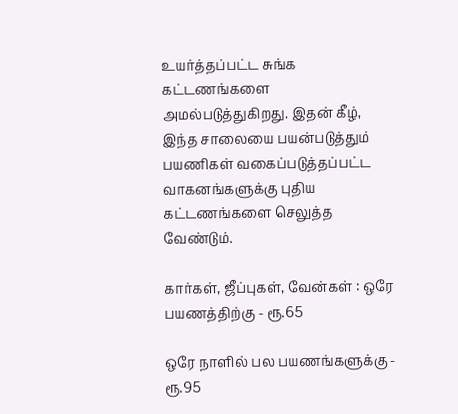உயர்த்தப்பட்ட சுங்க கட்டணங்களை அமல்படுத்துகிறது. இதன் கீழ், இந்த சாலையை பயன்படுத்தும் பயணிகள் வகைப்படுத்தப்பட்ட வாகனங்களுக்கு புதிய கட்டணங்களை செலுத்த வேண்டும்.

கார்கள், ஜீப்புகள், வேன்கள் : ஒரே பயணத்திற்கு - ரூ.65

ஒரே நாளில் பல பயணங்களுக்கு - ரூ.95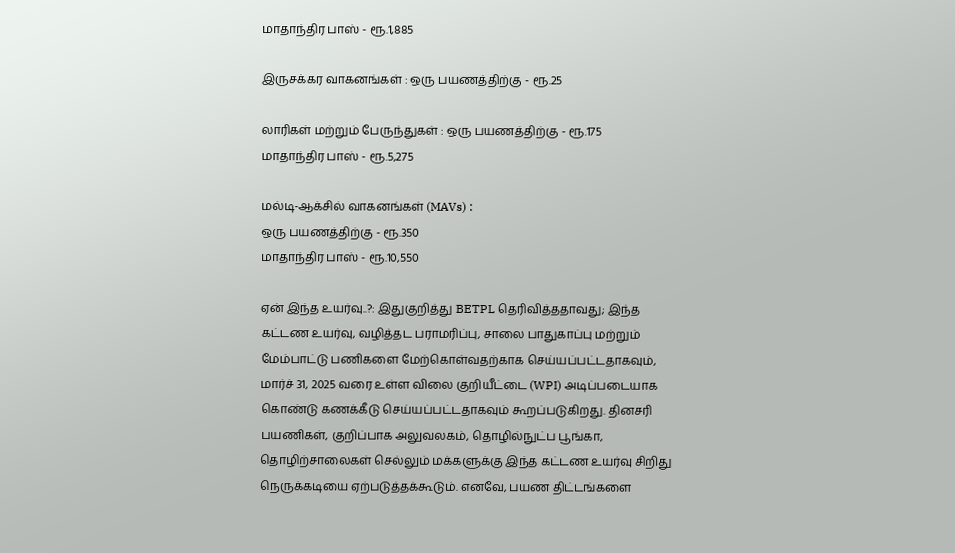மாதாந்திர பாஸ் - ரூ.1,885

இருசக்கர வாகனங்கள் : ஒரு பயணத்திற்கு - ரூ.25

லாரிகள் மற்றும் பேருந்துகள் : ஒரு பயணத்திற்கு - ரூ.175
மாதாந்திர பாஸ் - ரூ.5,275

மல்டி-ஆக்சில் வாகனங்கள் (MAVs) :
ஒரு பயணத்திற்கு - ரூ.350
மாதாந்திர பாஸ் - ரூ.10,550

ஏன் இந்த உயர்வு..?: இதுகுறித்து BETPL தெரிவித்ததாவது; இந்த கட்டண உயர்வு, வழித்தட பராமரிப்பு, சாலை பாதுகாப்பு மற்றும் மேம்பாட்டு பணிகளை மேற்கொள்வதற்காக செய்யப்பட்டதாகவும், மார்ச் 31, 2025 வரை உள்ள விலை குறியீட்டை (WPI) அடிப்படையாக கொண்டு கணக்கீடு செய்யப்பட்டதாகவும் கூறப்படுகிறது. தினசரி பயணிகள், குறிப்பாக அலுவலகம், தொழில்நுட்ப பூங்கா, தொழிற்சாலைகள் செல்லும் மக்களுக்கு இந்த கட்டண உயர்வு சிறிது நெருக்கடியை ஏற்படுத்தக்கூடும். எனவே, பயண திட்டங்களை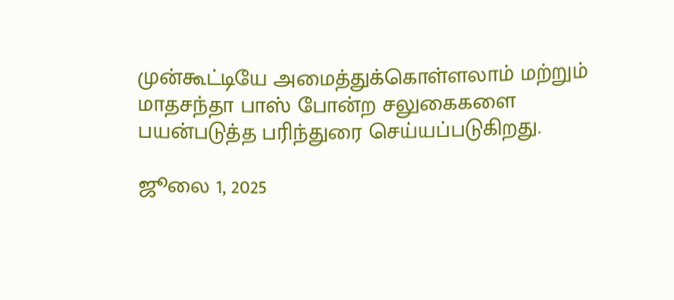முன்கூட்டியே அமைத்துக்கொள்ளலாம் மற்றும் மாதசந்தா பாஸ் போன்ற சலுகைகளை பயன்படுத்த பரிந்துரை செய்யப்படுகிறது.

ஜூலை 1, 2025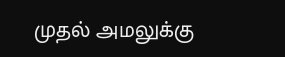முதல் அமலுக்கு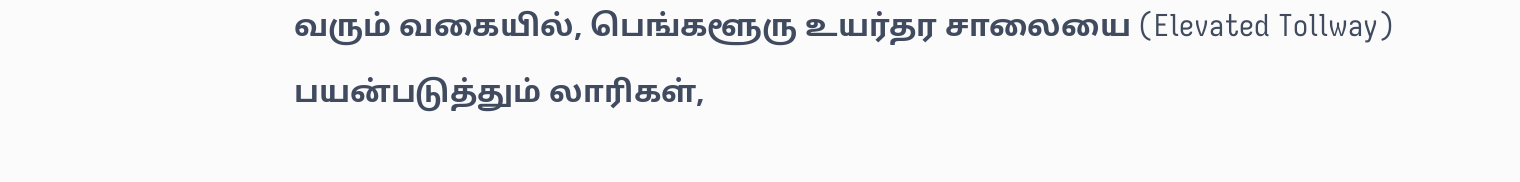வரும் வகையில், பெங்களூரு உயர்தர சாலையை (Elevated Tollway) பயன்படுத்தும் லாரிகள்,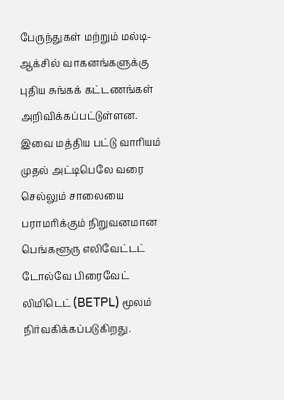பேருந்துகள் மற்றும் மல்டி-ஆக்சில் வாகனங்களுக்கு புதிய சுங்கக் கட்டணங்கள் அறிவிக்கப்பட்டுள்ளன. இவை மத்திய பட்டு வாரியம் முதல் அட்டிபெலே வரை செல்லும் சாலையை பராமரிக்கும் நிறுவனமான பெங்களூரு எலிவேட்டட் டோல்வே பிரைவேட் லிமிடெட் (BETPL) மூலம் நிர்வகிக்கப்படுகிறது.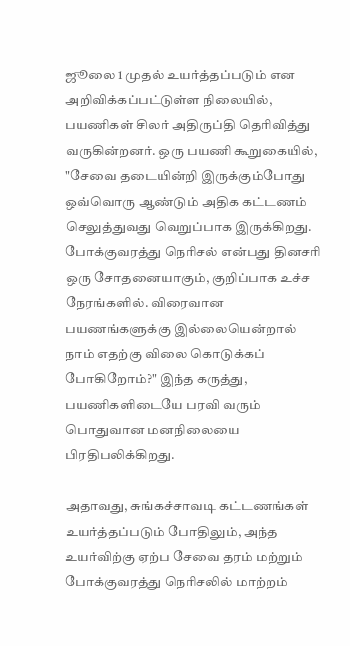ஜூலை 1 முதல் உயர்த்தப்படும் என அறிவிக்கப்பட்டுள்ள நிலையில், பயணிகள் சிலர் அதிருப்தி தெரிவித்து வருகின்றனர். ஒரு பயணி கூறுகையில், "சேவை தடையின்றி இருக்கும்போது ஒவ்வொரு ஆண்டும் அதிக கட்டணம் செலுத்துவது வெறுப்பாக இருக்கிறது. போக்குவரத்து நெரிசல் என்பது தினசரி ஒரு சோதனையாகும், குறிப்பாக உச்ச நேரங்களில். விரைவான பயணங்களுக்கு இல்லையென்றால் நாம் எதற்கு விலை கொடுக்கப் போகிறோம்?" இந்த கருத்து, பயணிகளிடையே பரவி வரும் பொதுவான மனநிலையை பிரதிபலிக்கிறது.

அதாவது, சுங்கச்சாவடி கட்டணங்கள் உயர்த்தப்படும் போதிலும், அந்த உயர்விற்கு ஏற்ப சேவை தரம் மற்றும் போக்குவரத்து நெரிசலில் மாற்றம்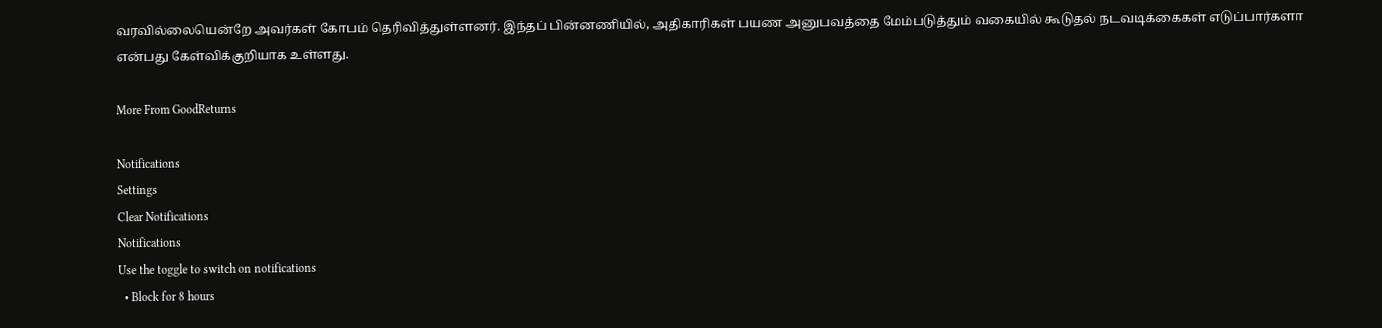வரவில்லையென்றே அவர்கள் கோபம் தெரிவித்துள்ளனர். இந்தப் பின்னணியில், அதிகாரிகள் பயண அனுபவத்தை மேம்படுத்தும் வகையில் கூடுதல் நடவடிக்கைகள் எடுப்பார்களா என்பது கேள்விக்குறியாக உள்ளது.

More From GoodReturns

Notifications
Settings
Clear Notifications
Notifications
Use the toggle to switch on notifications
  • Block for 8 hours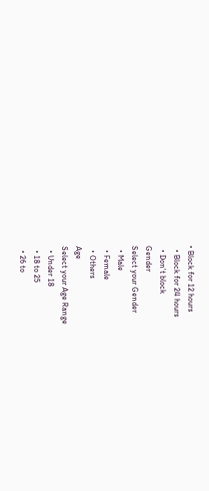• Block for 12 hours
  • Block for 24 hours
  • Don't block
Gender
Select your Gender
  • Male
  • Female
  • Others
Age
Select your Age Range
  • Under 18
  • 18 to 25
  • 26 to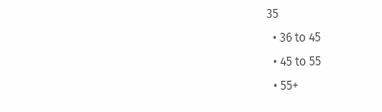35
  • 36 to 45
  • 45 to 55
  • 55+